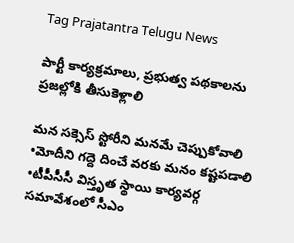Tag Prajatantra Telugu News

పార్టీ కార్యక్రమాలు, ప్రభుత్వ పథకాలను ప్రజల్లోకి తీసుకెళ్లాలి

మన సక్సెస్‌ ‌స్టోరీని మనమే చెప్పుకోవాలి •మోదీని గద్దె దించే వరకు మనం కష్టపడాలి •టీపీసీసీ విస్తృత స్థాయి కార్యవర్గ సమావేశంలో సీఎం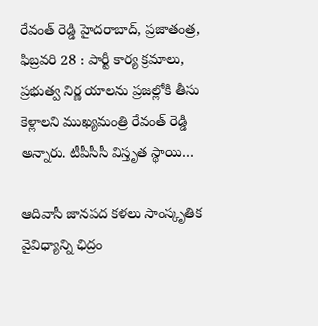రేవంత్‌ ‌రెడ్డి హైదరాబాద్‌, ప్రజాతంత్ర, ఫిబ్రవరి 28 : పార్టీ కార్య క్రమాలు, ప్రభుత్వ నిర్ణ యాలను ప్రజల్లోకి తీసు కెళ్లాలని ముఖ్యమంత్రి రేవంత్‌ ‌రెడ్డి అన్నారు. టీపీసీసీ విస్తృత స్థాయి…

ఆదివాసీ జానపద కళలు సాంస్కృతిక వైవిధ్యాన్ని ఛిద్రం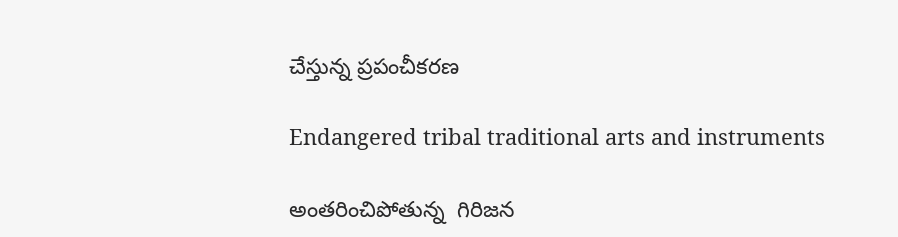చేస్తున్న ప్రపంచీకరణ

Endangered tribal traditional arts and instruments

అంతరించిపోతున్న  గిరిజన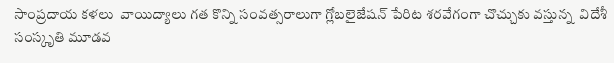సాంప్రదాయ కళలు  వాయిద్యాలు గత కొన్ని సంవత్సరాలుగా గ్లోబలైజేషన్‌ ‌పేరిట శరవేగంగా చొచ్చుకు వస్తున్న  విదేశీ సంస్కృతి మూడవ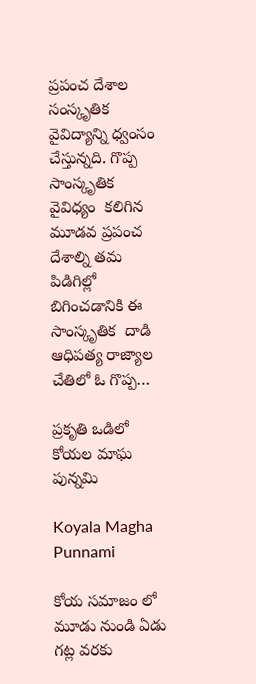ప్రపంచ దేశాల సంస్కృతిక  వైవిద్యాన్ని ధ్వంసం చేస్తున్నది. గొప్ప సాంస్కృతిక వైవిధ్యం  కలిగిన మూడవ ప్రపంచ దేశాల్ని తమ పిడిగిల్లో బిగించడానికి ఈ సాంస్కృతిక  దాడి ఆధిపత్య రాజ్యాల చేతిలో ఓ గొప్ప…

ప్రకృతి ఒడిలో కోయల మాఘ పున్నమి

Koyala Magha Punnami

కోయ సమాజం లో మూడు నుండి ఏడు గట్ల వరకు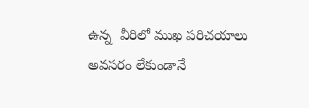ఉన్న  వీరిలో ముఖ పరిచయాలు అవసరం లేకుండానే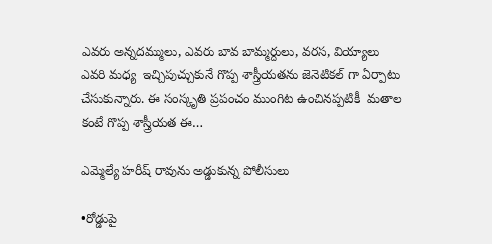ఎవరు అన్నదమ్ములు, ఎవరు బావ బామ్మర్దులు, వరస, వియ్యాలు  ఎవరి మధ్య  ఇచ్చిపుచ్చుకునే గొప్ప శాస్త్రీయతను జెనెటికల్‌ ‌గా ఏర్పాటు చేసుకున్నారు. ఈ సంస్కృతి ప్రపంచం ముంగిట ఉంచినప్పటికీ  మతాల కంటే గొప్ప శాస్త్రీయత ఈ…

ఎమ్మెల్యే హరీష్‌ ‌రావును అడ్డుకున్న పోలీసులు

•రోడ్డుపై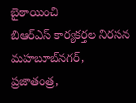బైఠాయించి బిఆర్‌ఎస్‌ ‌కార్యకర్తల నిరసన మహబూబ్‌నగర్‌, ప్రజాతంత్ర,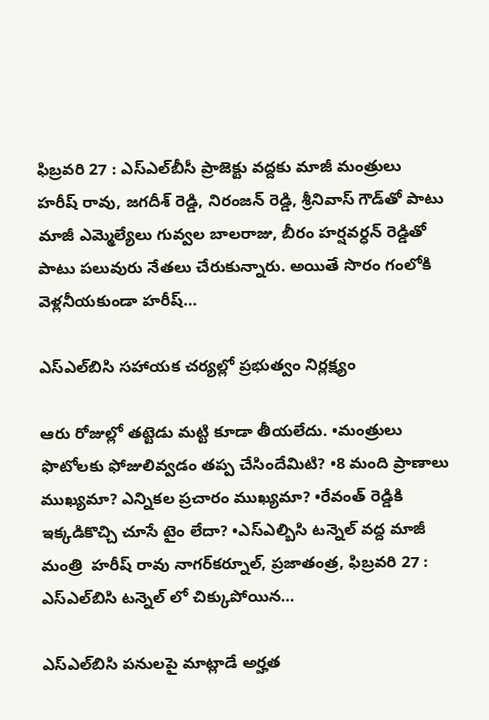ఫిబ్రవరి 27 : ఎస్‌ఎల్‌బీసీ ప్రాజెక్టు వద్దకు మాజీ మంత్రులు హరీష్‌ ‌రావు, జగదీశ్‌ ‌రెడ్డి, నిరంజన్‌ ‌రెడ్డి, శ్రీనివాస్‌ ‌గౌడ్‌తో పాటు మాజీ ఎమ్మెల్యేలు గువ్వల బాలరాజు, బీరం హర్షవర్ధన్‌ ‌రెడ్డితో పాటు పలువురు నేతలు చేరుకున్నారు. అయితే సొరం గంలోకి వెళ్లనీయకుండా హరీష్‌…

ఎస్‌ఎల్‌బిసి సహాయక చర్యల్లో ప్రభుత్వం నిర్లక్ష్యం

ఆరు రోజుల్లో తట్టెడు మట్టి కూడా తీయలేదు. •మంత్రులు ఫొటోలకు ఫోజులివ్వడం తప్ప చేసిందేమిటి? •8 మంది ప్రాణాలు ముఖ్యమా? ఎన్నికల ప్రచారం ముఖ్యమా? •రేవంత్‌ ‌రెడ్డికి ఇక్కడికొచ్చి చూసే టైం లేదా? •ఎస్‌ఎల్బిసి టన్నెల్‌ ‌వద్ద మాజీ మంత్రి  హరీష్‌ ‌రావు నాగర్‌కర్నూల్‌, ప్రజాతంత్ర, ఫిబ్రవరి 27 : ఎస్‌ఎల్‌బిసి టన్నెల్‌ ‌లో చిక్కుపోయిన…

ఎస్‌ఎల్‌బిసి పనులపై మాట్లాడే అర్హత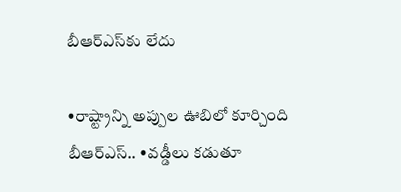బీఆర్‌ఎస్‌కు లేదు

•రాష్ట్రాన్ని అప్పుల ఊబిలో కూర్చింది బీఆర్‌ఎస్‌.. •వడ్డీలు కడుతూ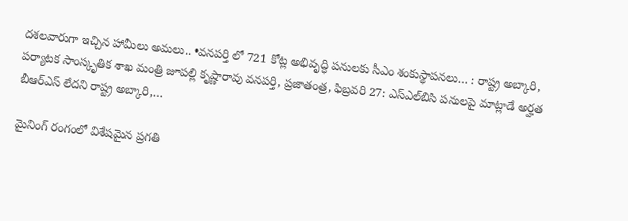దశలవారుగా ఇచ్చిన హామీలు అమలు.. •వనపర్తి లో 721 కోట్ల అభివృద్ధి పనులకు సీఎం శంకుస్థాపనలు… : రాష్ట్ర అబ్కారి, పర్యాటక సాంస్కృతిక శాఖ మంత్రి జూపల్లి కృష్ణారావు వనపర్తి, ప్రజాతంత్ర, ఫిబ్రవరి 27: ఎస్‌ఎల్‌బిసి పనులపై మాట్లాడే అర్హత బీఆర్‌ఎస్‌ ‌లేదని రాష్ట్ర అబ్కారి,…

మైనింగ్‌ ‌రంగంలో విశేషమైన ప్రగతి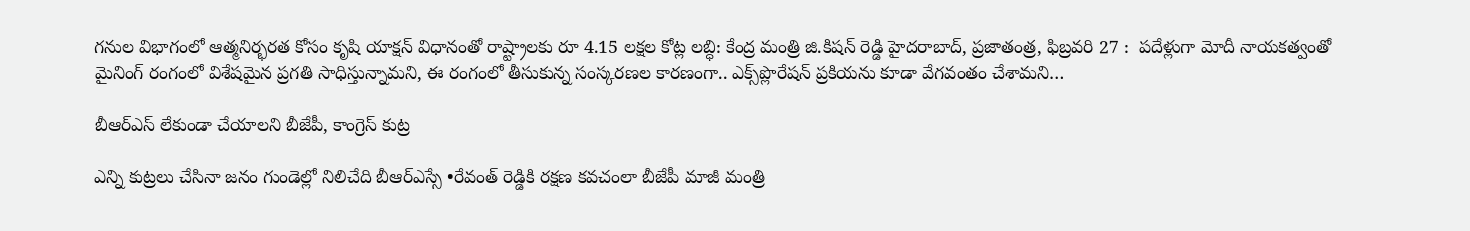గనుల విభాగంలో ఆత్మనిర్భరత కోసం కృషి యాక్షన్‌ ‌విధానంతో రాష్ట్రాలకు రూ 4.15 లక్షల కోట్ల లబ్ధి: కేంద్ర మంత్రి జి.కిషన్‌ ‌రెడ్డి హైదరాబాద్‌, ప్రజాతంత్ర, ఫిబ్రవరి 27 :  పదేళ్లుగా మోదీ నాయకత్వంతో మైనింగ్‌ ‌రంగంలో విశేషమైన ప్రగతి సాధిస్తున్నామని, ఈ రంగంలో తీసుకున్న సంస్కరణల కారణంగా.. ఎక్స్‌ప్లొరేషన్‌ ‌ప్రకియను కూడా వేగవంతం చేశామని…

బీఆర్‌ఎస్‌ ‌లేకుండా చేయాలని బీజేపీ, కాంగ్రెస్‌ ‌కుట్ర

ఎన్ని కుట్రలు చేసినా జనం గుండెల్లో నిలిచేది బీఆర్‌ఎస్సే •రేవంత్‌ ‌రెడ్డికి రక్షణ కవచంలా బీజేపీ మాజీ మంత్రి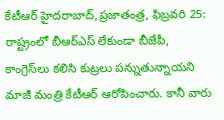కేటీఆర్‌ ‌హైదరాబాద్‌,ప్రజాతంత్ర, ఫిబ్రవరి 25: రాష్ట్రంలో బీఆర్‌ఎస్‌ ‌లేకుండా బీజేపీ, కాంగ్రెస్‌లు కలిసి కుట్రలు పన్నుతున్నాయని మాజీ మంత్రి కేటీఆర్‌ ఆరోపించారు. కానీ వారు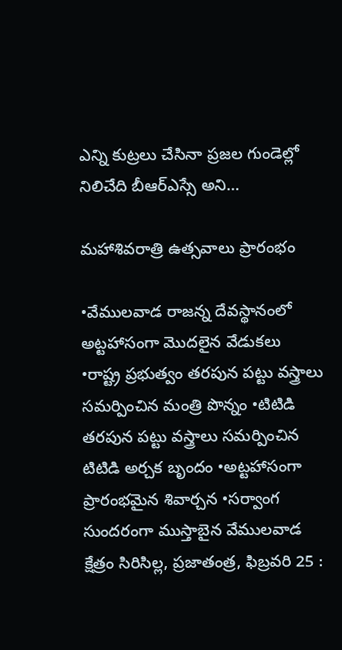ఎన్ని కుట్రలు చేసినా ప్రజల గుండెల్లో నిలిచేది బీఆర్‌ఎస్సే అని…

మహాశివరాత్రి ఉత్సవాలు ప్రారంభం

•వేములవాడ రాజన్న దేవస్థానంలో అట్టహాసంగా మొదలైన వేడుకలు •రాష్ట్ర ప్రభుత్వం తరపున పట్టు వస్త్రాలు సమర్పించిన మంత్రి పొన్నం •టిటిడి తరపున పట్టు వస్త్రాలు సమర్పించిన టిటిడి అర్చక బృందం •అట్టహాసంగా ప్రారంభమైన శివార్చన •సర్వాంగ సుందరంగా ముస్తాబైన వేములవాడ క్షేత్రం సిరిసిల్ల, ప్రజాతంత్ర, ఫిబ్రవరి 25 :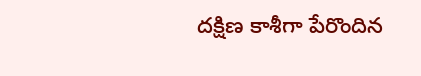దక్షిణ కాశీగా పేరొందిన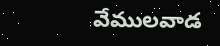వేములవాడ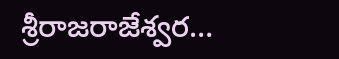శ్రీరాజరాజేశ్వర…